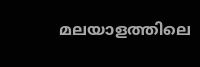മലയാളത്തിലെ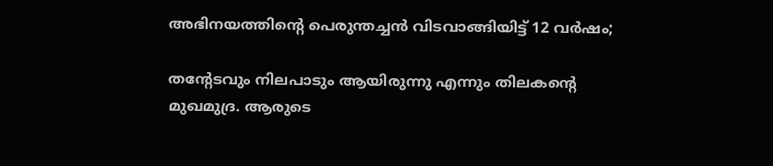അഭിനയത്തിന്‍റെ പെരുന്തച്ചന്‍ വിടവാങ്ങിയിട്ട് 12 വര്‍ഷം;

തന്‍റേടവും നിലപാടും ആയിരുന്നു എന്നും തിലകന്‍റെ മുഖമുദ്ര. ആരുടെ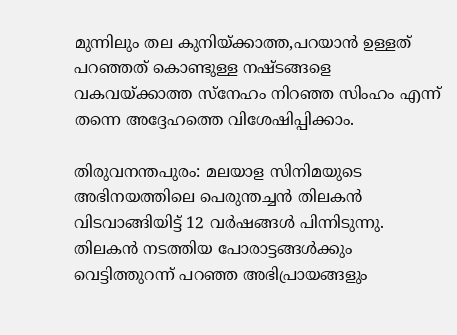മുന്നിലും തല കുനിയ്ക്കാത്ത,പറയാന്‍ ഉള്ളത് പറഞ്ഞത് കൊണ്ടുള്ള നഷ്ടങ്ങളെ വകവയ്ക്കാത്ത സ്നേഹം നിറഞ്ഞ സിംഹം എന്ന് തന്നെ അദ്ദേഹത്തെ വിശേഷിപ്പിക്കാം.

തിരുവനന്തപുരം: മലയാള സിനിമയുടെ അഭിനയത്തിലെ പെരുന്തച്ചന്‍ തിലകന്‍ വിടവാങ്ങിയിട്ട് 12 വര്‍ഷങ്ങള്‍ പിന്നിടുന്നു. തിലകന്‍ നടത്തിയ പോരാട്ടങ്ങള്‍ക്കും വെട്ടിത്തുറന്ന് പറഞ്ഞ അഭിപ്രായങ്ങളും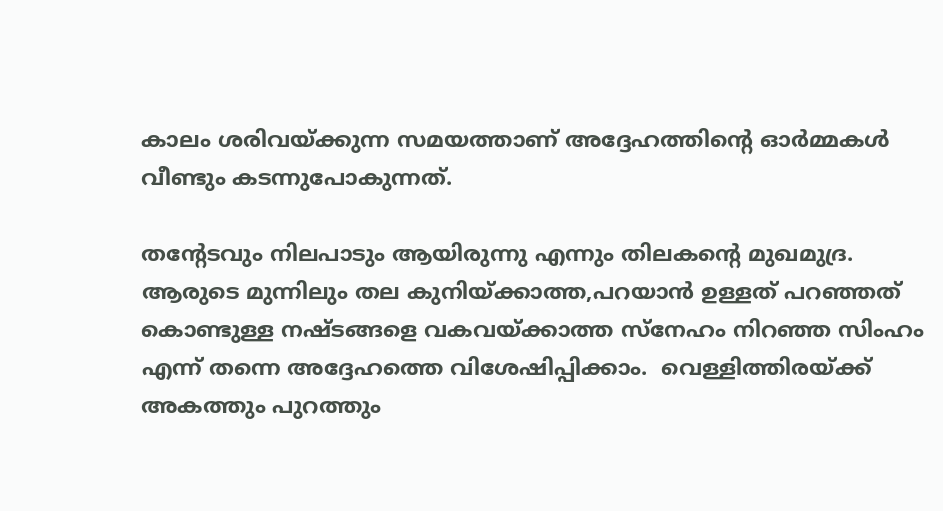കാലം ശരിവയ്ക്കുന്ന സമയത്താണ് അദ്ദേഹത്തിന്‍റെ ഓര്‍മ്മകള്‍ വീണ്ടും കടന്നുപോകുന്നത്.

തന്‍റേടവും നിലപാടും ആയിരുന്നു എന്നും തിലകന്‍റെ മുഖമുദ്ര. ആരുടെ മുന്നിലും തല കുനിയ്ക്കാത്ത,പറയാന്‍ ഉള്ളത് പറഞ്ഞത് കൊണ്ടുള്ള നഷ്ടങ്ങളെ വകവയ്ക്കാത്ത സ്നേഹം നിറഞ്ഞ സിംഹം എന്ന് തന്നെ അദ്ദേഹത്തെ വിശേഷിപ്പിക്കാം.  വെള്ളിത്തിരയ്ക്ക് അകത്തും പുറത്തും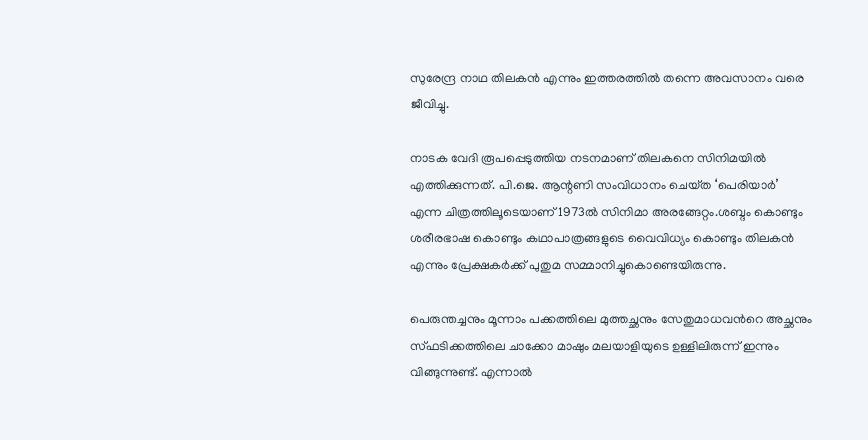സുരേന്ദ്ര നാഥ തിലകൻ എന്നും ഇത്തരത്തില്‍ തന്നെ അവസാനം വരെ ജീവിച്ചു.

നാടക വേദി രൂപപ്പെടുത്തിയ നടനമാണ് തിലകനെ സിനിമയില്‍ എത്തിക്കുന്നത്. പി.ജെ. ആന്റണി സംവിധാനം ചെയ്‌ത ‘പെരിയാർ’ എന്ന ചിത്രത്തിലൂടെയാണ് 1973ൽ സിനിമാ അരങ്ങേറ്റം.ശബ്ദം കൊണ്ടും ശരീരഭാഷ കൊണ്ടും കഥാപാത്രങ്ങളുടെ വൈവിധ്യം കൊണ്ടും തിലകന്‍ എന്നും പ്രേക്ഷകര്‍ക്ക് പുതുമ സമ്മാനിച്ചുകൊണ്ടെയിരുന്നു.

പെരുന്തച്ചനും മൂന്നാം പക്കത്തിലെ മുത്തച്ഛനും സേതുമാധവന്‍റെ അച്ഛനും സ്ഫടിക്കത്തിലെ ചാക്കോ മാഷും മലയാളിയുടെ ഉള്ളിലിരുന്ന് ഇന്നും വിങ്ങുന്നുണ്ട്. എന്നാല്‍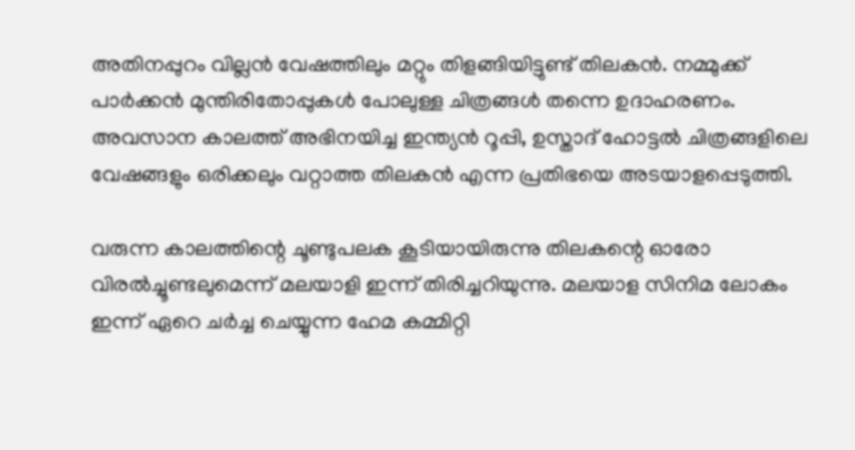അതിനപ്പുറം വില്ലന്‍ വേഷത്തിലും മറ്റും തിളങ്ങിയിട്ടുണ്ട് തിലകന്‍. നമ്മുക്ക് പാര്‍ക്കന്‍ മുന്തിരിതോപ്പുകള്‍ പോലുള്ള ചിത്രങ്ങള്‍ തന്നെ ഉദാഹരണം. അവസാന കാലത്ത് അഭിനയിച്ച ഇന്ത്യന്‍ റൂപ്പി, ഉസ്താദ് ഹോട്ടല്‍ ചിത്രങ്ങളിലെ വേഷങ്ങളും ഒരിക്കലും വറ്റാത്ത തിലകന്‍ എന്ന പ്രതിഭയെ അടയാളപ്പെടുത്തി.

വരുന്ന കാലത്തിന്റെ ചൂണ്ടുപലക കൂടിയായിരുന്നു തിലകന്റെ ഓരോ വിരല്‍ച്ചൂണ്ടലുമെന്ന് മലയാളി ഇന്ന് തിരിച്ചറിയുന്നു. മലയാള സിനിമ ലോകം ഇന്ന് ഏറെ ചര്‍ച്ച ചെയ്യുന്ന ഹേമ കമ്മിറ്റി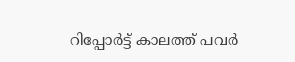റിപ്പോര്‍ട്ട് കാലത്ത് പവര്‍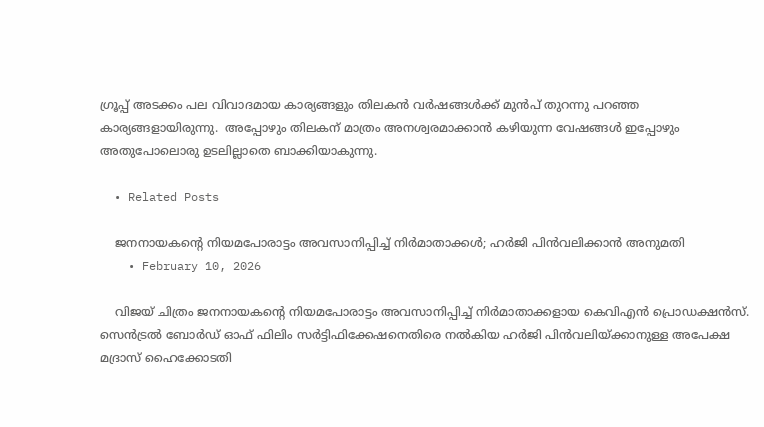ഗ്രൂപ്പ് അടക്കം പല വിവാദമായ കാര്യങ്ങളും തിലകന്‍ വര്‍ഷങ്ങള്‍ക്ക് മുന്‍പ് തുറന്നു പറഞ്ഞ കാര്യങ്ങളായിരുന്നു.  അപ്പോഴും തിലകന് മാത്രം അനശ്വരമാക്കാന്‍ കഴിയുന്ന വേഷങ്ങള്‍ ഇപ്പോഴും അതുപോലൊരു ഉടലില്ലാതെ ബാക്കിയാകുന്നു.

  • Related Posts

    ജനനായകന്റെ നിയമപോരാട്ടം അവസാനിപ്പിച്ച് നിർമാതാക്കൾ; ഹർജി പിൻവലിക്കാൻ അനുമതി
    • February 10, 2026

    വിജയ് ചിത്രം ജനനായകന്റെ നിയമപോരാട്ടം അവസാനിപ്പിച്ച് നിർമാതാക്കളായ കെവിഎൻ പ്രൊഡക്ഷൻസ്. സെൻട്രൽ ബോർഡ് ഓഫ് ഫിലിം സർട്ടിഫിക്കേഷനെതിരെ നൽകിയ ഹർജി പിൻവലിയ്ക്കാനുള്ള അപേക്ഷ മദ്രാസ് ഹൈക്കോടതി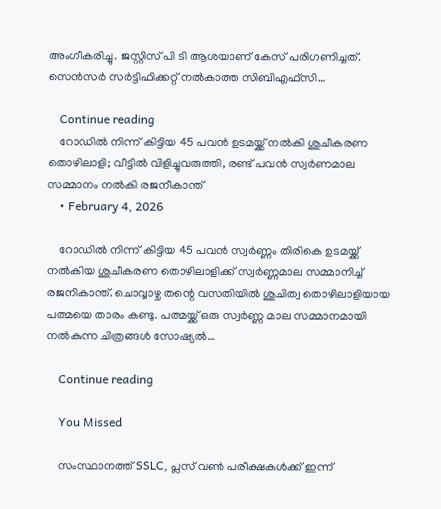അംഗീകരിച്ചു. ജസ്റ്റിസ് പി ടി ആശയാണ് കേസ് പരിഗണിച്ചത്. സെൻസർ സർട്ടിഫിക്കറ്റ് നൽകാത്ത സിബിഎഫ്സി…

    Continue reading
    റോഡില്‍ നിന്ന് കിട്ടിയ 45 പവൻ ഉടമയ്ക്ക് നല്‍കി ശുചീകരണ തൊഴിലാളി; വീട്ടിൽ വിളിച്ചുവരുത്തി, രണ്ട് പവൻ സ്വർണമാല സമ്മാനം നൽകി രജനീകാന്ത്
    • February 4, 2026

    റോഡില്‍ നിന്ന് കിട്ടിയ 45 പവൻ സ്വർണ്ണം തിരികെ ഉടമയ്ക്ക് നല്‍കിയ ശുചീകരണ തൊഴിലാളിക്ക് സ്വര്‍ണ്ണമാല സമ്മാനിച്ച്‌ രജനികാന്ത്. ചൊവ്വാഴ്ച തന്റെ വസതിയിൽ ശുചിത്വ തൊഴിലാളിയായ പത്മയെ താരം കണ്ടു. പത്മയ്ക്ക് ഒരു സ്വർണ്ണ മാല സമ്മാനമായി നൽകുന്ന ചിത്രങ്ങൾ സോഷ്യൽ…

    Continue reading

    You Missed

    സംസ്ഥാനത്ത് SSLC, പ്ലസ് വൺ പരീക്ഷകൾക്ക് ഇന്ന്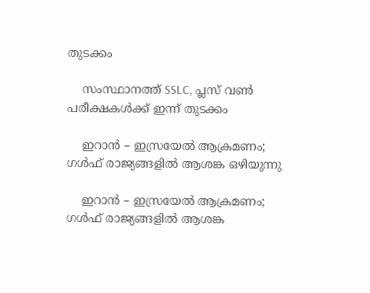തുടക്കം

    സംസ്ഥാനത്ത് SSLC, പ്ലസ് വൺ പരീക്ഷകൾക്ക് ഇന്ന് തുടക്കം

    ഇറാൻ – ഇസ്രയേൽ ആക്രമണം; ഗൾഫ് രാജ്യങ്ങളിൽ ആശങ്ക ഒഴിയുന്നു

    ഇറാൻ – ഇസ്രയേൽ ആക്രമണം; ഗൾഫ് രാജ്യങ്ങളിൽ ആശങ്ക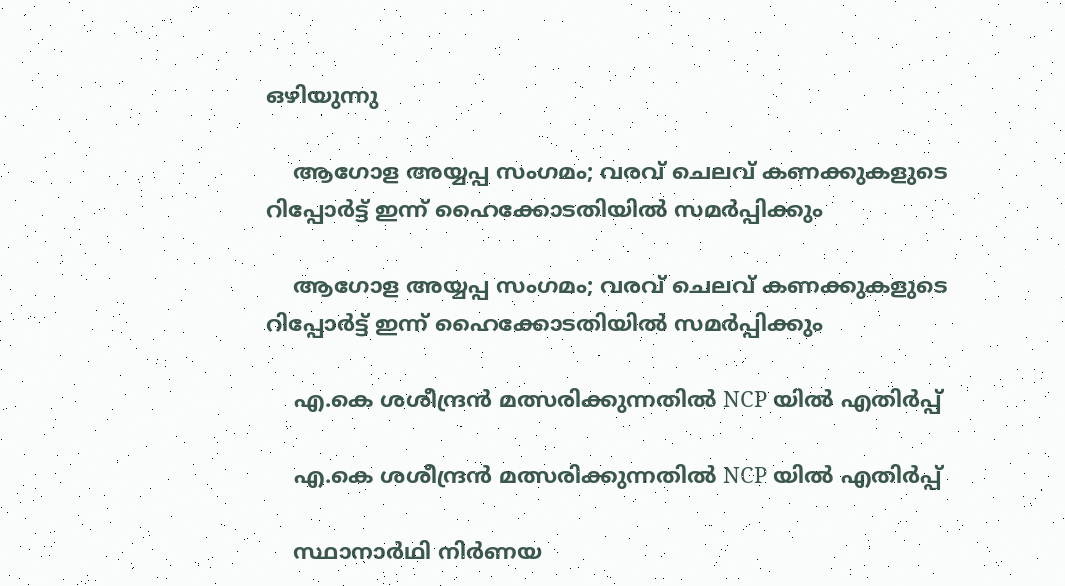ഒഴിയുന്നു

    ആഗോള അയ്യപ്പ സംഗമം; വരവ് ചെലവ് കണക്കുകളു‌ടെ റിപ്പോര്‍ട്ട് ഇന്ന് ഹൈക്കോടതിയില്‍ സമര്‍പ്പിക്കും

    ആഗോള അയ്യപ്പ സംഗമം; വരവ് ചെലവ് കണക്കുകളു‌ടെ റിപ്പോര്‍ട്ട് ഇന്ന് ഹൈക്കോടതിയില്‍ സമര്‍പ്പിക്കും

    എ.കെ ശശീന്ദ്രൻ മത്സരിക്കുന്നതിൽ NCP യിൽ എതിർപ്പ്

    എ.കെ ശശീന്ദ്രൻ മത്സരിക്കുന്നതിൽ NCP യിൽ എതിർപ്പ്

    സ്ഥാനാർഥി നിർണയ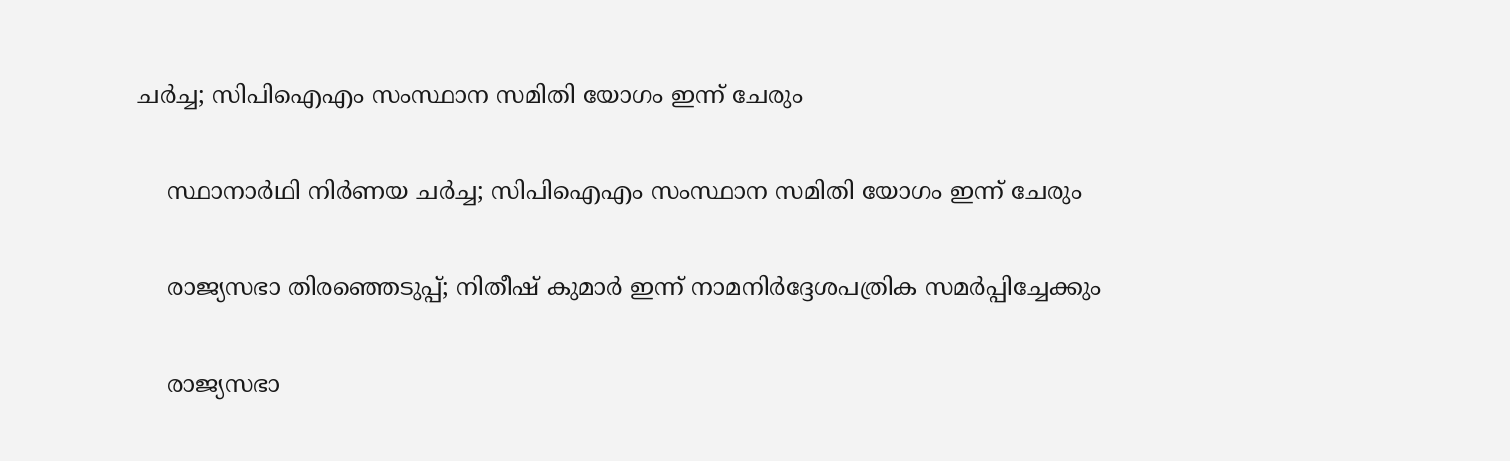ചർച്ച; സിപിഐഎം സംസ്ഥാന സമിതി യോഗം ഇന്ന് ചേരും

    സ്ഥാനാർഥി നിർണയ ചർച്ച; സിപിഐഎം സംസ്ഥാന സമിതി യോഗം ഇന്ന് ചേരും

    രാജ്യസഭാ തിരഞ്ഞെടുപ്പ്; നിതീഷ് കുമാർ ഇന്ന് നാമനിർദ്ദേശപത്രിക സമർപ്പിച്ചേക്കും

    രാജ്യസഭാ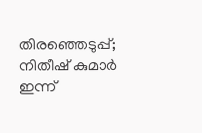തിരഞ്ഞെടുപ്പ്; നിതീഷ് കുമാർ ഇന്ന്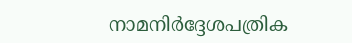നാമനിർദ്ദേശപത്രിക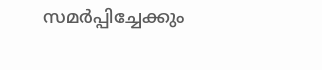സമർപ്പിച്ചേക്കും